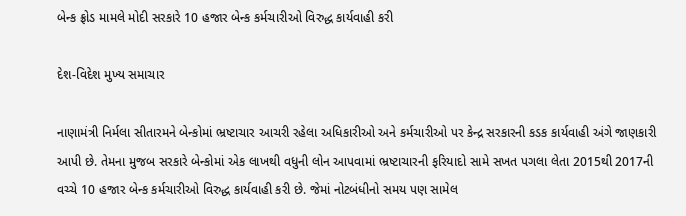બેન્ક ફ્રોડ મામલે મોદી સરકારે 10 હજાર બેન્ક કર્મચારીઓ વિરુદ્ધ કાર્યવાહી કરી

દેશ-વિદેશ મુખ્ય સમાચાર

નાણામંત્રી નિર્મલા સીતારમને બેન્કોમાં ભ્રષ્ટાચાર આચરી રહેલા અધિકારીઓ અને કર્મચારીઓ પર કેન્દ્ર સરકારની કડક કાર્યવાહી અંગે જાણકારી આપી છે. તેમના મુજબ સરકારે બેન્કોમાં એક લાખથી વધુની લોન આપવામાં ભ્રષ્ટાચારની ફરિયાદો સામે સખત પગલા લેતા 2015થી 2017ની વચ્ચે 10 હજાર બેન્ક કર્મચારીઓ વિરુદ્ધ કાર્યવાહી કરી છે. જેમાં નોટબંધીનો સમય પણ સામેલ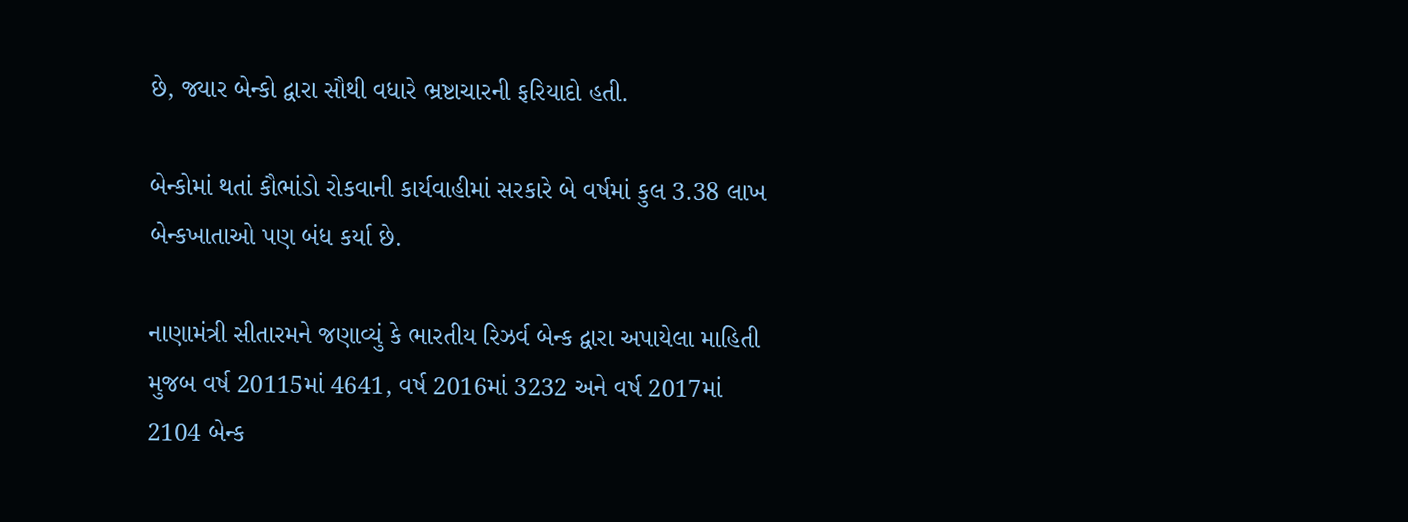છે, જ્યાર બેન્કો દ્વારા સૌથી વધારે ભ્રષ્ટાચારની ફરિયાદો હતી.

બેન્કોમાં થતાં કૌભાંડો રોકવાની કાર્યવાહીમાં સરકારે બે વર્ષમાં કુલ 3.38 લાખ બેન્કખાતાઓ પણ બંધ કર્યા છે.

નાણામંત્રી સીતારમને જણાવ્યું કે ભારતીય રિઝર્વ બેન્ક દ્વારા અપાયેલા માહિતી મુજબ વર્ષ 20115માં 4641, વર્ષ 2016માં 3232 અને વર્ષ 2017માં 2104 બેન્ક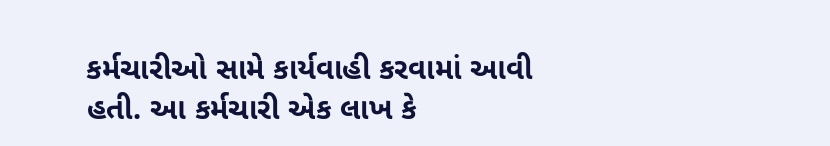કર્મચારીઓ સામે કાર્યવાહી કરવામાં આવી હતી. આ કર્મચારી એક લાખ કે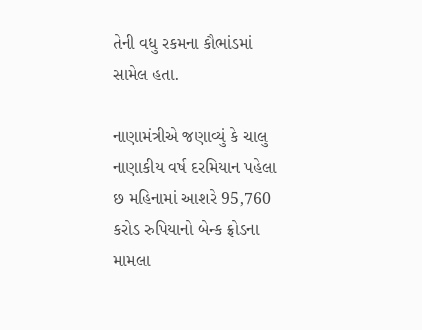તેની વધુ રકમના કૌભાંડમાં સામેલ હતા.

નાણામંત્રીએ જણાવ્યું કે ચાલુ નાણાકીય વર્ષ દરમિયાન પહેલા છ મહિનામાં આશરે 95,760 કરોડ રુપિયાનો બેન્ક ફ્રોડના મામલા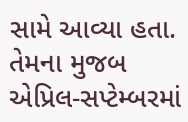સામે આવ્યા હતા. તેમના મુજબ એપ્રિલ-સપ્ટેમ્બરમાં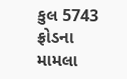કુલ 5743 ફ્રોડના મામલા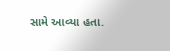સામે આવ્યા હતા.